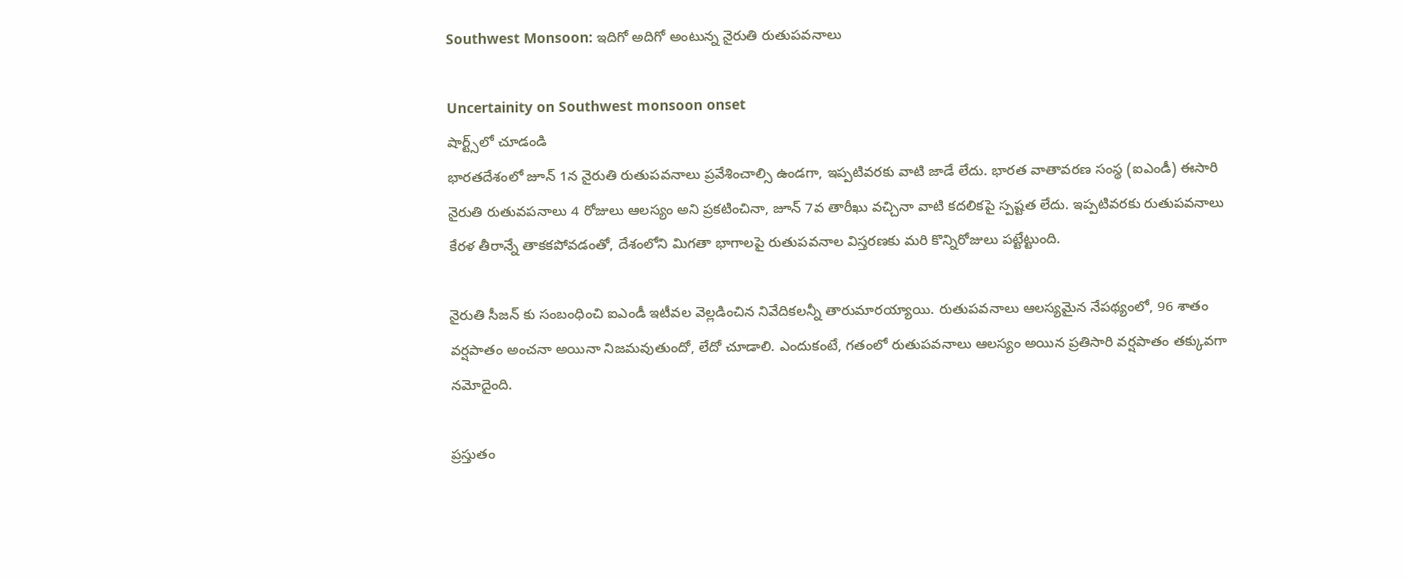Southwest Monsoon: ఇదిగో అదిగో అంటున్న నైరుతి రుతుపవనాలు

Uncertainity on Southwest monsoon onset
షార్ట్స్‌లో చూడండి
భారతదేశంలో జూన్ 1న నైరుతి రుతుపవనాలు ప్రవేశించాల్సి ఉండగా, ఇప్పటివరకు వాటి జాడే లేదు. భారత వాతావరణ సంస్థ (ఐఎండీ) ఈసారి నైరుతి రుతువపనాలు 4 రోజులు ఆలస్యం అని ప్రకటించినా, జూన్ 7వ తారీఖు వచ్చినా వాటి కదలికపై స్పష్టత లేదు. ఇప్పటివరకు రుతుపవనాలు కేరళ తీరాన్నే తాకకపోవడంతో, దేశంలోని మిగతా భాగాలపై రుతుపవనాల విస్తరణకు మరి కొన్నిరోజులు పట్టేట్టుంది.

నైరుతి సీజన్ కు సంబంధించి ఐఎండీ ఇటీవల వెల్లడించిన నివేదికలన్నీ తారుమారయ్యాయి. రుతుపవనాలు ఆలస్యమైన నేపథ్యంలో, 96 శాతం వర్షపాతం అంచనా అయినా నిజమవుతుందో, లేదో చూడాలి. ఎందుకంటే, గతంలో రుతుపవనాలు ఆలస్యం అయిన ప్రతిసారి వర్షపాతం తక్కువగా నమోదైంది.

ప్రస్తుతం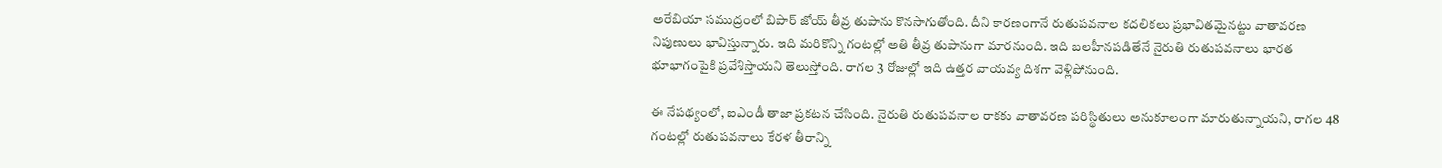అరేబియా సముద్రంలో బిపార్ జోయ్ తీవ్ర తుపాను కొనసాగుతోంది. దీని కారణంగానే రుతుపవనాల కదలికలు ప్రభావితమైనట్టు వాతావరణ నిపుణులు భావిస్తున్నారు. ఇది మరికొన్ని గంటల్లో అతి తీవ్ర తుపానుగా మారనుంది. ఇది బలహీనపడితేనే నైరుతి రుతుపవనాలు భారత భూభాగంపైకి ప్రవేశిస్తాయని తెలుస్తోంది. రాగల 3 రోజుల్లో ఇది ఉత్తర వాయవ్య దిశగా వెళ్లిపోనుంది.

ఈ నేపథ్యంలో, ఐఎండీ తాజా ప్రకటన చేసింది. నైరుతి రుతుపవనాల రాకకు వాతావరణ పరిస్థితులు అనుకూలంగా మారుతున్నాయని, రాగల 48 గంటల్లో రుతుపవనాలు కేరళ తీరాన్ని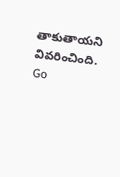తాకుతాయని వివరించింది.
Go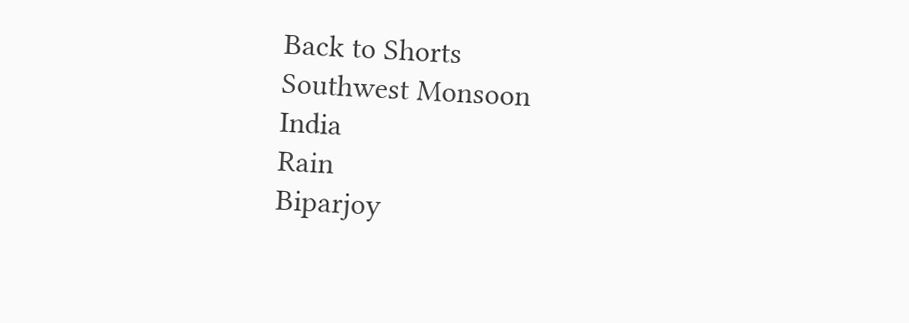Back to Shorts
Southwest Monsoon
India
Rain
Biparjoy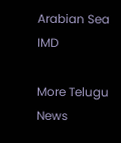Arabian Sea
IMD

More Telugu News